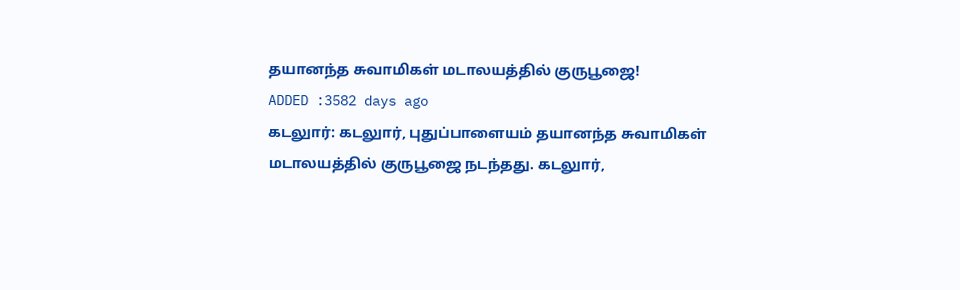தயானந்த சுவாமிகள் மடாலயத்தில் குருபூஜை!
ADDED :3582 days ago
கடலுார்: கடலுார், புதுப்பாளையம் தயானந்த சுவாமிகள் மடாலயத்தில் குருபூஜை நடந்தது. கடலுார்,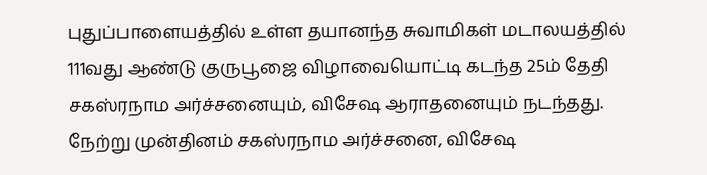புதுப்பாளையத்தில் உள்ள தயானந்த சுவாமிகள் மடாலயத்தில் 111வது ஆண்டு குருபூஜை விழாவையொட்டி கடந்த 25ம் தேதி சகஸ்ரநாம அர்ச்சனையும், விசேஷ ஆராதனையும் நடந்தது. நேற்று முன்தினம் சகஸ்ரநாம அர்ச்சனை, விசேஷ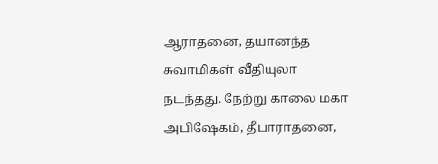ஆராதனை, தயானந்த சுவாமிகள் வீதியுலா நடந்தது. நேற்று காலை மகா அபிஷேகம், தீபாராதனை,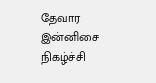தேவார இன்னிசை நிகழ்ச்சி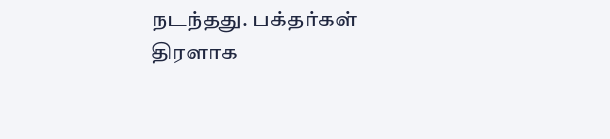நடந்தது. பக்தர்கள் திரளாக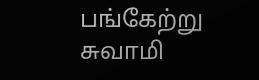பங்கேற்று சுவாமி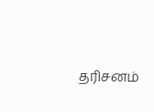தரிசனம்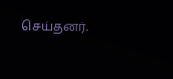செய்தனர்.